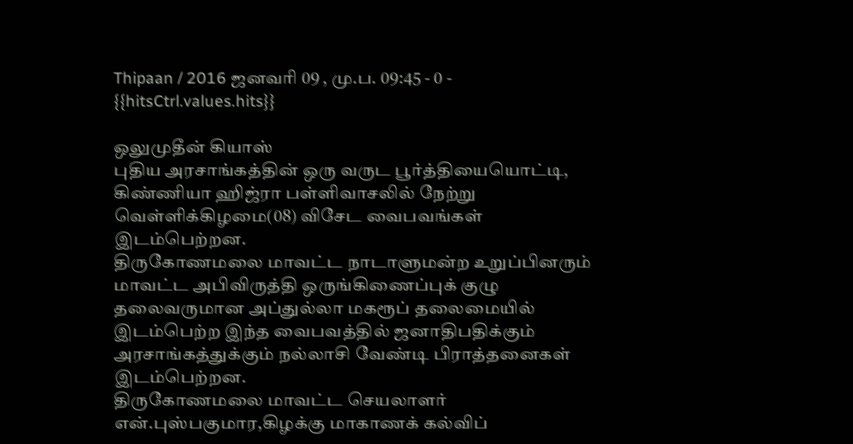Thipaan / 2016 ஜனவரி 09 , மு.ப. 09:45 - 0 - {{hitsCtrl.values.hits}}

ஒலுமுதீன் கியாஸ்
புதிய அரசாங்கத்தின் ஒரு வருட பூர்த்தியையொட்டி, கிண்ணியா ஹிஜ்ரா பள்ளிவாசலில் நேற்று வெள்ளிக்கிழமை(08) விசேட வைபவங்கள் இடம்பெற்றன.
திருகோணமலை மாவட்ட நாடாளுமன்ற உறுப்பினரும் மாவட்ட அபிவிருத்தி ஒருங்கிணைப்புக் குழு தலைவருமான அப்துல்லா மகரூப் தலைமையில் இடம்பெற்ற இந்த வைபவத்தில் ஜனாதிபதிக்கும் அரசாங்கத்துக்கும் நல்லாசி வேண்டி பிராத்தனைகள் இடம்பெற்றன.
திருகோணமலை மாவட்ட செயலாளர் என்.புஸ்பகுமார,கிழக்கு மாகாணக் கல்விப்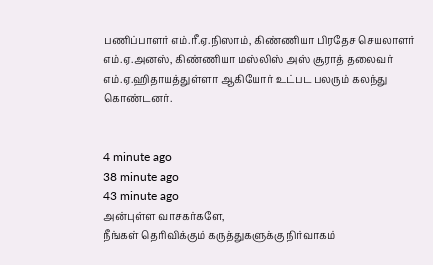பணிப்பாளர் எம்.ரீ.ஏ.நிஸாம், கிண்ணியா பிரதேச செயலாளர் எம்.ஏ.அனஸ், கிண்ணியா மஸ்லிஸ் அஸ் சூராத் தலைவர் எம்.ஏ.ஹிதாயத்துள்ளா ஆகியோர் உட்பட பலரும் கலந்து கொண்டனர்.


4 minute ago
38 minute ago
43 minute ago
அன்புள்ள வாசகர்களே,
நீங்கள் தெரிவிக்கும் கருத்துகளுக்கு நிர்வாகம்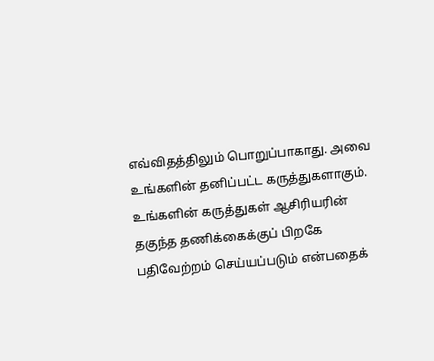எவ்விதத்திலும் பொறுப்பாகாது. அவை உங்களின் தனிப்பட்ட கருத்துகளாகும். உங்களின் கருத்துகள் ஆசிரியரின் தகுந்த தணிக்கைக்குப் பிறகே பதிவேற்றம் செய்யப்படும் என்பதைக்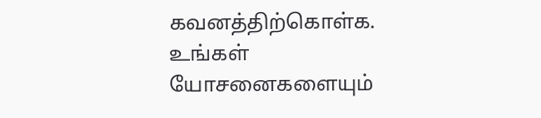கவனத்திற்கொள்க. உங்கள் யோசனைகளையும்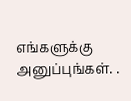எங்களுக்கு அனுப்புங்கள். .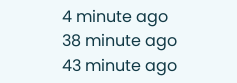4 minute ago
38 minute ago
43 minute ago